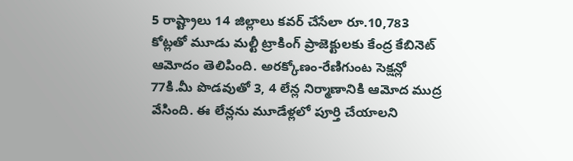5 రాష్ట్రాలు 14 జిల్లాలు కవర్ చేసేలా రూ.10,783 కోట్లతో మూడు మల్టీ ట్రాకింగ్ ప్రాజెక్టులకు కేంద్ర కేబినెట్ ఆమోదం తెలిపింది. అరక్కోణం-రేణిగుంట సెక్షన్లో 77కి.మీ పొడవుతో 3, 4 లేన్ల నిర్మాణానికి ఆమోద ముద్ర వేసింది. ఈ లేన్లను మూడేళ్లలో పూర్తి చేయాలని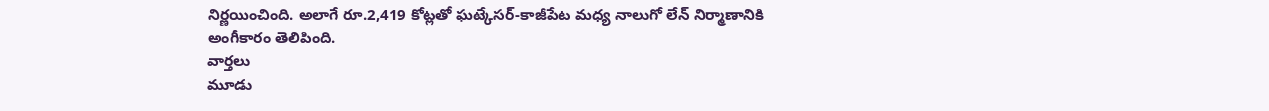నిర్ణయించింది. అలాగే రూ.2,419 కోట్లతో ఘట్కేసర్-కాజీపేట మధ్య నాలుగో లేన్ నిర్మాణానికి అంగీకారం తెలిపింది.
వార్తలు
మూడు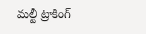మల్టీ ట్రాకింగ్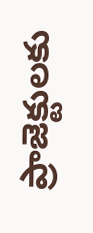ప్రాజెక్టులకు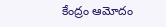కేంద్రం ఆమోదం